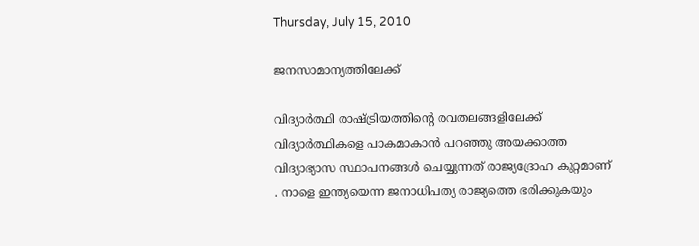Thursday, July 15, 2010

ജനസാമാന്യത്തിലേക്ക്

വിദ്യാര്‍ത്ഥി രാഷ്ട്രിയത്തിന്റെ രവതലങ്ങളിലേക്ക് വിദ്യാര്‍ത്ഥികളെ പാകമാകാന്‍ പറഞ്ഞു അയക്കാത്ത വിദ്യാഭ്യാസ സ്ഥാപനങ്ങള്‍ ചെയ്യുന്നത് രാജ്യദ്രോഹ കുറ്റമാണ് . നാളെ ഇന്ത്യയെന്ന ജനാധിപത്യ രാജ്യത്തെ ഭരിക്കുകയും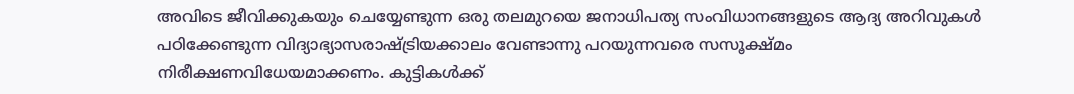അവിടെ ജീവിക്കുകയും ചെയ്യേണ്ടുന്ന ഒരു തലമുറയെ ജനാധിപത്യ സംവിധാനങ്ങളുടെ ആദ്യ അറിവുകള്‍ പഠിക്കേണ്ടുന്ന വിദ്യാഭ്യാസരാഷ്ട്രിയക്കാലം വേണ്ടാന്നു പറയുന്നവരെ സസൂക്ഷ്മം നിരീക്ഷണവിധേയമാക്കണം. കുട്ടികള്‍ക്ക്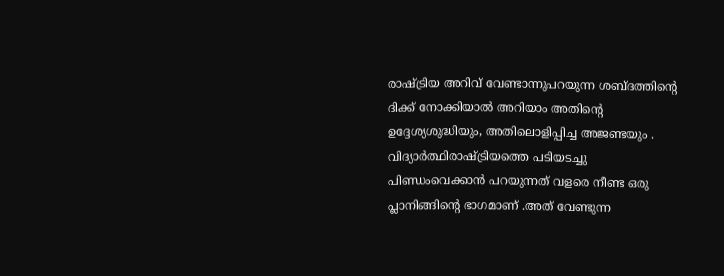രാഷ്ട്രിയ അറിവ് വേണ്ടാന്നുപറയുന്ന ശബ്ദത്തിന്റെ ദിക്ക് നോക്കിയാല്‍ അറിയാം അതിന്റെ ഉദ്ദേശ്യശുദ്ധിയും, അതിലൊളിപ്പിച്ച അജണ്ടയും . വിദ്യാര്‍ത്ഥിരാഷ്ട്രിയത്തെ പടിയടച്ചു പിണ്ഡംവെക്കാന്‍ പറയുന്നത് വളരെ നീണ്ട ഒരു പ്ലാനിങ്ങിന്റെ ഭാഗമാണ് .അത് വേണ്ടുന്ന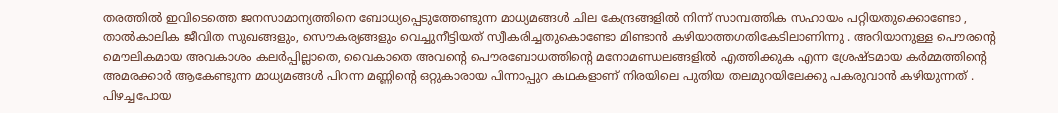തരത്തില്‍ ഇവിടെത്തെ ജനസാമാന്യത്തിനെ ബോധ്യപ്പെടുത്തേണ്ടുന്ന മാധ്യമങ്ങള്‍ ചില കേന്ദ്രങ്ങളില്‍ നിന്ന് സാമ്പത്തിക സഹായം പറ്റിയതുക്കൊണ്ടോ , താല്‍കാലിക ജീവിത സുഖങ്ങളും, സൌകര്യങ്ങളും വെച്ചുനീട്ടിയത് സ്വീകരിച്ചതുകൊണ്ടോ മിണ്ടാന്‍ കഴിയാത്തഗതികേടിലാണിന്നു . അറിയാനുള്ള പൌരന്റെ മൌലികമായ അവകാശം കലര്‍പ്പില്ലാതെ, വൈകാതെ അവന്റെ പൌരബോധത്തിന്റെ മനോമണ്ഡലങ്ങളില്‍ എത്തിക്കുക എന്ന ശ്രേഷ്ടമായ കര്‍മ്മത്തിന്റെ അമരക്കാര്‍ ആകേണ്ടുന്ന മാധ്യമങ്ങള്‍ പിറന്ന മണ്ണിന്റെ ഒറ്റുകാരായ പിന്നാപ്പുറ കഥകളാണ് നിരയിലെ പുതിയ തലമുറയിലേക്കു പകരുവാന്‍ കഴിയുന്നത്‌ . പിഴച്ചപോയ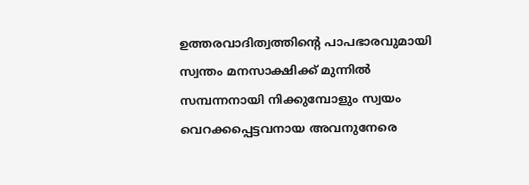ഉത്തരവാദിത്വത്തിന്റെ പാപഭാരവുമായി സ്വന്തം മനസാക്ഷിക്ക് മുന്നില്‍ സമ്പന്നനായി നിക്കുമ്പോളും സ്വയം വെറക്കപ്പെട്ടവനായ അവനുനേരെ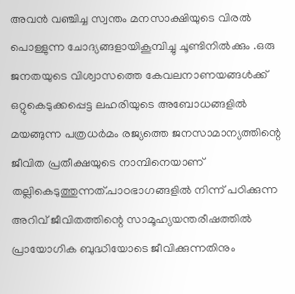അവന്‍ വഞ്ചിച്ച സ്വന്തം മനസാക്ഷിയുടെ വിരല്‍ പൊള്ളുന്ന ചോദ്യങ്ങളായികൂമ്പിച്ചു ചൂണ്ടിനില്‍ക്കും .ഒരു ജനതയുടെ വിശ്വാസത്തെ കേവലനാണയങ്ങള്‍ക്ക് ഒറ്റുകെടുക്കപ്പെട്ട ലഹരിയുടെ അബോധങ്ങളില്‍ മയങ്ങുന്ന പത്രധര്‍മം രജ്യത്തെ ജനസാമാന്യത്തിന്റെ ജീവിത പ്രതീക്ഷയുടെ നാമ്പിനെയാണ് തല്ലികെടുത്തുന്നത്.പാഠഭാഗങ്ങളില്‍ നിന്ന് പഠിക്കുന്ന അറിവ് ജീവിതത്തിന്റെ സാമൂഹ്യയന്തരീഷത്തില്‍ പ്രായോഗിക ബുദ്ധിയോടെ ജീവിക്കുന്നതിനും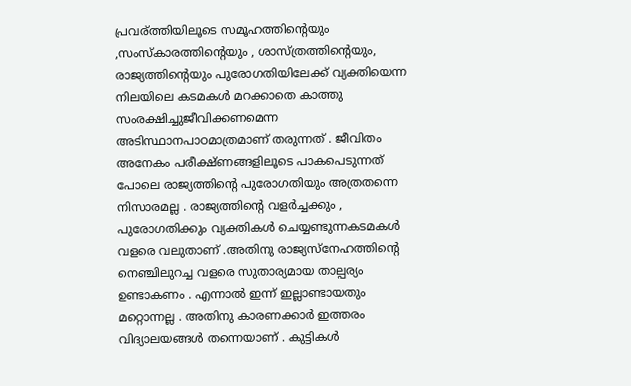പ്രവര്ത്തിയിലൂടെ സമൂഹത്തിന്റെയും ,സംസ്കാരത്തിന്റെയും , ശാസ്ത്രത്തിന്റെയും, രാജ്യത്തിന്റെയും പുരോഗതിയിലേക്ക് വ്യക്തിയെന്ന നിലയിലെ കടമകള്‍ മറക്കാതെ കാത്തു സംരക്ഷിച്ചുജീവിക്കണമെന്ന അടിസ്ഥാനപാഠമാത്രമാണ് തരുന്നത് . ജീവിതം അനേകം പരീക്ഷ്ണങ്ങളിലൂടെ പാകപെടുന്നത് പോലെ രാജ്യത്തിന്റെ പുരോഗതിയും അത്രതന്നെ നിസാരമല്ല . രാജ്യത്തിന്റെ വളര്‍ച്ചക്കും , പുരോഗതിക്കും വ്യക്തികള്‍ ചെയ്യണ്ടുന്നകടമകള്‍ വളരെ വലുതാണ്‌ .അതിനു രാജ്യസ്നേഹത്തിന്റെ നെഞ്ചിലുറച്ച വളരെ സുതാര്യമായ താല്പര്യം ഉണ്ടാകണം . എന്നാല്‍ ഇന്ന് ഇല്ലാണ്ടായതും മറ്റൊന്നല്ല . അതിനു കാരണക്കാര്‍ ഇത്തരം വിദ്യാലയങ്ങള്‍ തന്നെയാണ് . കുട്ടികള്‍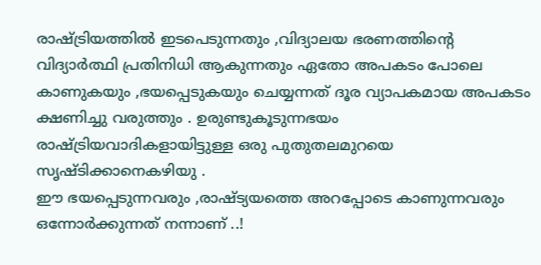രാഷ്ട്രിയത്തില്‍ ഇടപെടുന്നതും ,വിദ്യാലയ ഭരണത്തിന്റെ വിദ്യാര്‍ത്ഥി പ്രതിനിധി ആകുന്നതും ഏതോ അപകടം പോലെ കാണുകയും ,ഭയപ്പെടുകയും ചെയ്യന്നത് ദൂര വ്യാപകമായ അപകടം ക്ഷണിച്ചു വരുത്തും . ഉരുണ്ടുകൂടുന്നഭയം രാഷ്ട്രിയവാദികളായിട്ടുള്ള ഒരു പുതുതലമുറയെ സൃഷ്ടിക്കാനെകഴിയു .
ഈ ഭയപ്പെടുന്നവരും ,രാഷ്ട്യയത്തെ അറപ്പോടെ കാണുന്നവരും ഒന്നോര്‍ക്കുന്നത് നന്നാണ് ..!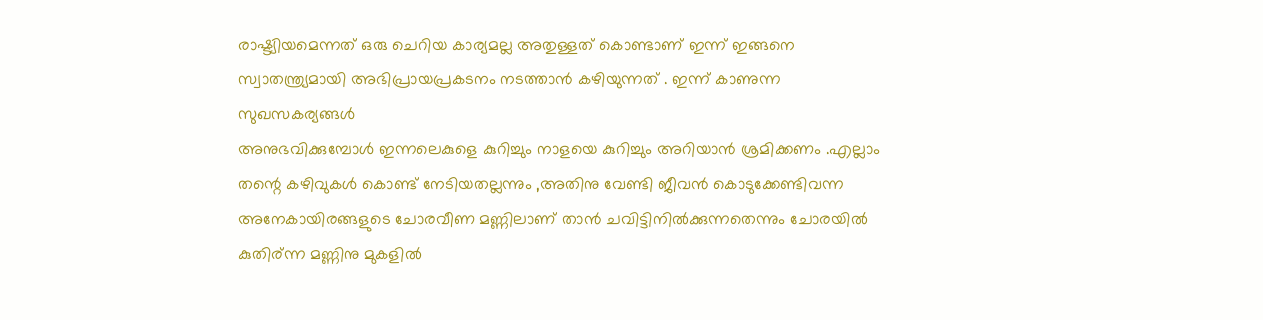രാഷ്ട്യിയമെന്നത് ഒരു ചെറിയ കാര്യമല്ല അതുള്ളത്‌ കൊണ്ടാണ് ഇന്ന് ഇങ്ങനെ സ്വാതന്ത്ര്യമായി അഭിപ്രായപ്രകടനം നടത്താന്‍ കഴിയുന്നത്‌ . ഇന്ന് കാണുന്ന സുഖസകര്യങ്ങള്‍
അനുഭവിക്കുമ്പോള്‍ ഇന്നലെകുളെ കുറിച്ചും നാളയെ കുറിച്ചും അറിയാന്‍ ശ്രമിക്കണം .എല്ലാം തന്റെ കഴിവുകള്‍ കൊണ്ട് നേടിയതല്ലന്നും ,അതിനു വേണ്ടി ജീവന്‍ കൊടുക്കേണ്ടിവന്ന അനേകായിരങ്ങളുടെ ചോരവീണ മണ്ണിലാണ് താന്‍ ചവിട്ടിനില്‍ക്കുന്നതെന്നും ചോരയില്‍ കുതിര്ന്ന മണ്ണിനു മുകളില്‍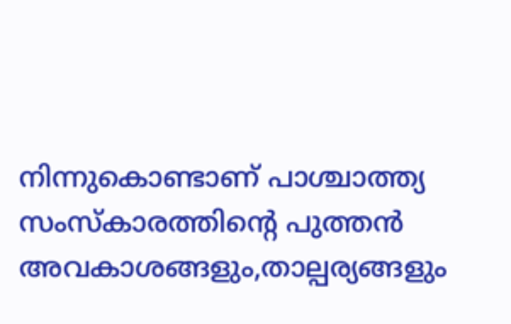നിന്നുകൊണ്ടാണ് പാശ്ചാത്ത്യ സംസ്കാരത്തിന്റെ പുത്തന്‍ അവകാശങ്ങളും,താല്പര്യങ്ങളും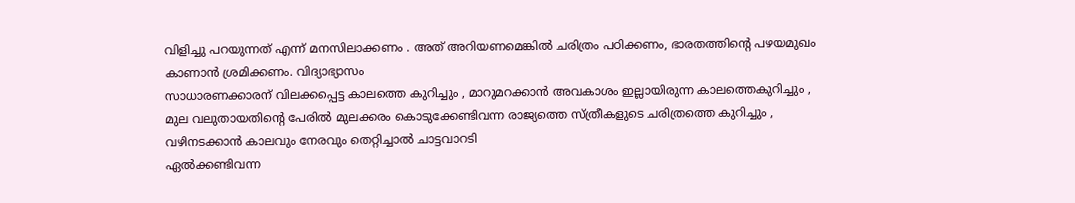വിളിച്ചു പറയുന്നത് എന്ന് മനസിലാക്കണം . അത് അറിയണമെങ്കില്‍ ചരിത്രം പഠിക്കണം, ഭാരതത്തിന്റെ പഴയമുഖം കാണാന്‍ ശ്രമിക്കണം. വിദ്യാഭ്യാസം
സാധാരണക്കാരന് വിലക്കപ്പെട്ട കാലത്തെ കുറിച്ചും , മാറുമറക്കാന്‍ അവകാശം ഇല്ലായിരുന്ന കാലത്തെകുറിച്ചും , മുല വലുതായതിന്റെ പേരില്‍ മുലക്കരം കൊടുക്കേണ്ടിവന്ന രാജ്യത്തെ സ്ത്രീകളുടെ ചരിത്രത്തെ കുറിച്ചും , വഴിനടക്കാന്‍ കാലവും നേരവും തെറ്റിച്ചാല്‍ ചാട്ടവാറടി
ഏല്‍ക്കണ്ടിവന്ന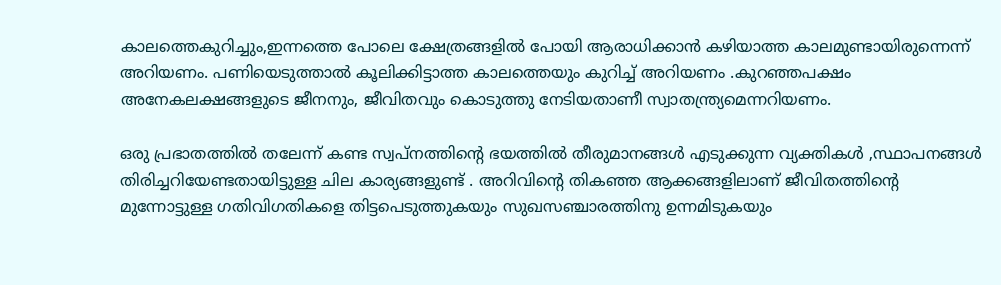കാലത്തെകുറിച്ചും,ഇന്നത്തെ പോലെ ക്ഷേത്രങ്ങളില്‍ പോയി ആരാധിക്കാന്‍ കഴിയാത്ത കാലമുണ്ടായിരുന്നെന്ന് അറിയണം. പണിയെടുത്താല്‍ കൂലിക്കിട്ടാത്ത കാലത്തെയും കുറിച്ച് അറിയണം .കുറഞ്ഞപക്ഷം അനേകലക്ഷങ്ങളുടെ ജീനനും, ജീവിതവും കൊടുത്തു നേടിയതാണീ സ്വാതന്ത്ര്യമെന്നറിയണം.

ഒരു പ്രഭാതത്തില്‍ തലേന്ന് കണ്ട സ്വപ്നത്തിന്റെ ഭയത്തില്‍ തീരുമാനങ്ങള്‍ എടുക്കുന്ന വ്യക്തികള്‍ ,സ്ഥാപനങ്ങള്‍ തിരിച്ചറിയേണ്ടതായിട്ടുള്ള ചില കാര്യങ്ങളുണ്ട് . അറിവിന്റെ തികഞ്ഞ ആക്കങ്ങളിലാണ് ജീവിതത്തിന്റെ മുന്നോട്ടുള്ള ഗതിവിഗതികളെ തിട്ടപെടുത്തുകയും സുഖസഞ്ചാരത്തിനു ഉന്നമിടുകയും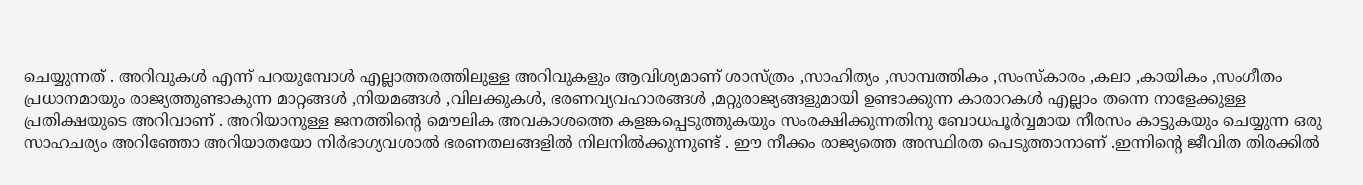ചെയ്യുന്നത് . അറിവുകള്‍ എന്ന് പറയുമ്പോള്‍ എല്ലാത്തരത്തിലുള്ള അറിവുകളും ആവിശ്യമാണ് ശാസ്ത്രം ,സാഹിത്യം ,സാമ്പത്തികം ,സംസ്കാരം ,കലാ ,കായികം ,സംഗീതം പ്രധാനമായും രാജ്യത്തുണ്ടാകുന്ന മാറ്റങ്ങള്‍ ,നിയമങ്ങള്‍ ,വിലക്കുകള്‍, ഭരണവ്യവഹാരങ്ങള്‍ ,മറ്റുരാജ്യങ്ങളുമായി ഉണ്ടാക്കുന്ന കാരാറകള്‍ എല്ലാം തന്നെ നാളേക്കുള്ള പ്രതിക്ഷയുടെ അറിവാണ് . അറിയാനുള്ള ജനത്തിന്റെ മൌലിക അവകാശത്തെ കളങ്കപ്പെടുത്തുകയും സംരക്ഷിക്കുന്നതിനു ബോധപൂര്‍വ്വമായ നീരസം കാട്ടുകയും ചെയ്യുന്ന ഒരു സാഹചര്യം അറിഞ്ഞോ അറിയാതയോ നിര്‍ഭാഗ്യവശാല്‍ ഭരണതലങ്ങളില്‍ നിലനില്‍ക്കുന്നുണ്ട് . ഈ നീക്കം രാജ്യത്തെ അസ്ഥിരത പെടുത്താനാണ് .ഇന്നിന്റെ ജീവിത തിരക്കില്‍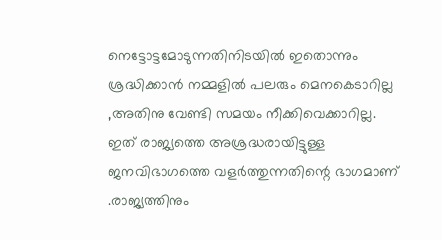നെട്ടോട്ടമോടുന്നതിനിടയില്‍ ഇതൊന്നും ശ്രദ്ധിക്കാന്‍ നമ്മളില്‍ പലരും മെനകെടാറില്ല ,അതിനു വേണ്ടി സമയം നീക്കിവെക്കാറില്ല. ഇത് രാജ്യത്തെ അശ്രദ്ധരായിട്ടുള്ള ജനവിഭാഗത്തെ വളര്‍ത്തുന്നതിന്റെ ഭാഗമാണ് .രാജ്യത്തിനും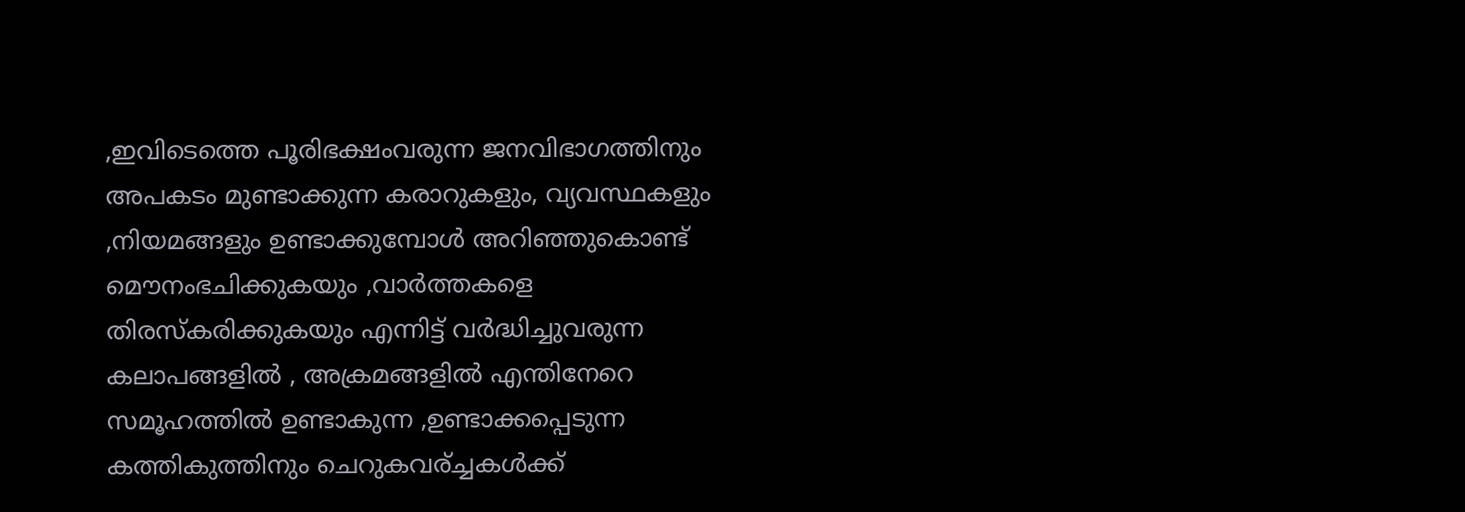,ഇവിടെത്തെ പൂരിഭക്ഷംവരുന്ന ജനവിഭാഗത്തിനും അപകടം മുണ്ടാക്കുന്ന കരാറുകളും, വ്യവസ്ഥകളും ,നിയമങ്ങളും ഉണ്ടാക്കുമ്പോള്‍ അറിഞ്ഞുകൊണ്ട് മൌനംഭചിക്കുകയും ,വാര്‍ത്തകളെ തിരസ്കരിക്കുകയും എന്നിട്ട് വര്‍ദ്ധിച്ചുവരുന്ന കലാപങ്ങളില്‍ , അക്രമങ്ങളില്‍ എന്തിനേറെ സമൂഹത്തില്‍ ഉണ്ടാകുന്ന ,ഉണ്ടാക്കപ്പെടുന്ന കത്തികുത്തിനും ചെറുകവര്ച്ചകള്‍ക്ക്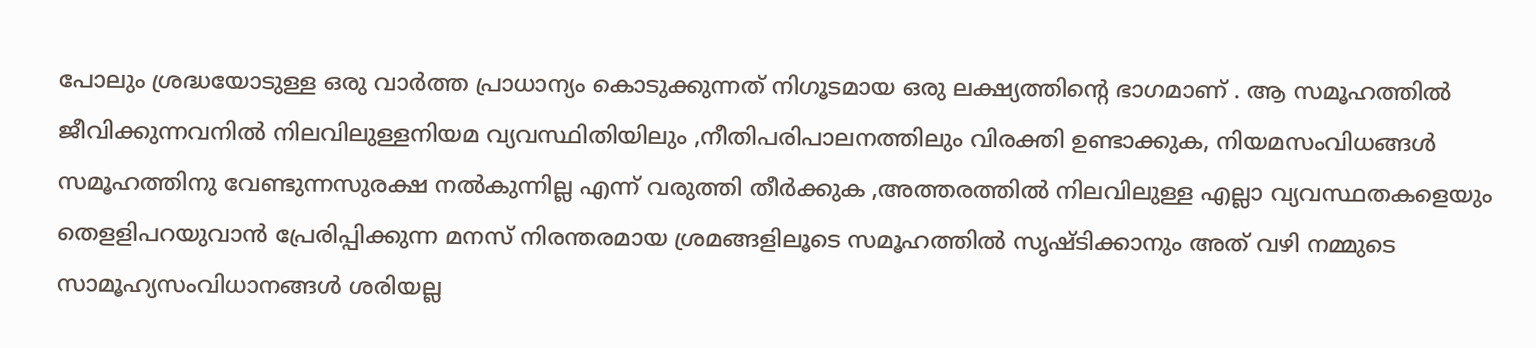പോലും ശ്രദ്ധയോടുള്ള ഒരു വാര്‍ത്ത പ്രാധാന്യം കൊടുക്കുന്നത് നിഗൂടമായ ഒരു ലക്ഷ്യത്തിന്റെ ഭാഗമാണ് . ആ സമൂഹത്തില്‍ ജീവിക്കുന്നവനില്‍ നിലവിലുള്ളനിയമ വ്യവസ്ഥിതിയിലും ,നീതിപരിപാലനത്തിലും വിരക്തി ഉണ്ടാക്കുക, നിയമസംവിധങ്ങള്‍ സമൂഹത്തിനു വേണ്ടുന്നസുരക്ഷ നല്‍കുന്നില്ല എന്ന് വരുത്തി തീര്‍ക്കുക ,അത്തരത്തില്‍ നിലവിലുള്ള എല്ലാ വ്യവസ്ഥതകളെയും തെളളിപറയുവാന്‍ പ്രേരിപ്പിക്കുന്ന മനസ് നിരന്തരമായ ശ്രമങ്ങളിലൂടെ സമൂഹത്തില്‍ സൃഷ്ടിക്കാനും അത് വഴി നമ്മുടെ സാമൂഹ്യസംവിധാനങ്ങള്‍ ശരിയല്ല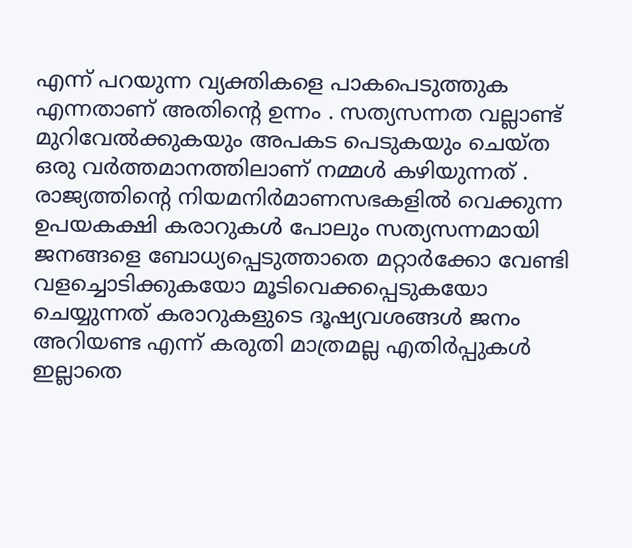എന്ന് പറയുന്ന വ്യക്തികളെ പാകപെടുത്തുക എന്നതാണ് അതിന്റെ ഉന്നം . സത്യസന്നത വല്ലാണ്ട് മുറിവേല്‍ക്കുകയും അപകട പെടുകയും ചെയ്ത ഒരു വര്‍ത്തമാനത്തിലാണ് നമ്മള്‍ കഴിയുന്നത്‌ . രാജ്യത്തിന്റെ നിയമനിര്‍മാണസഭകളില്‍ വെക്കുന്ന ഉപയകക്ഷി കരാറുകള്‍ പോലും സത്യസന്നമായി ജനങ്ങളെ ബോധ്യപ്പെടുത്താതെ മറ്റാര്‍ക്കോ വേണ്ടി വളച്ചൊടിക്കുകയോ മൂടിവെക്കപ്പെടുകയോ ചെയ്യുന്നത് കരാറുകളുടെ ദൂഷ്യവശങ്ങള്‍ ജനം അറിയണ്ട എന്ന് കരുതി മാത്രമല്ല എതിര്‍പ്പുകള്‍ ഇല്ലാതെ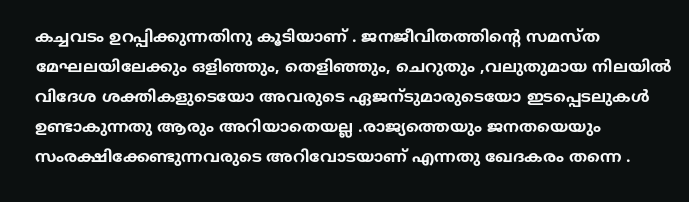കച്ചവടം ഉറപ്പിക്കുന്നതിനു കൂടിയാണ് . ജനജീവിതത്തിന്റെ സമസ്ത മേഘലയിലേക്കും ഒളിഞ്ഞും, തെളിഞ്ഞും, ചെറുതും ,വലുതുമായ നിലയില്‍ വിദേശ ശക്തികളുടെയോ അവരുടെ ഏജന്ടുമാരുടെയോ ഇടപ്പെടലുകള്‍ ഉണ്ടാകുന്നതു ആരും അറിയാതെയല്ല .രാജ്യത്തെയും ജനതയെയും സംരക്ഷിക്കേണ്ടുന്നവരുടെ അറിവോടയാണ് എന്നതു ഖേദകരം തന്നെ .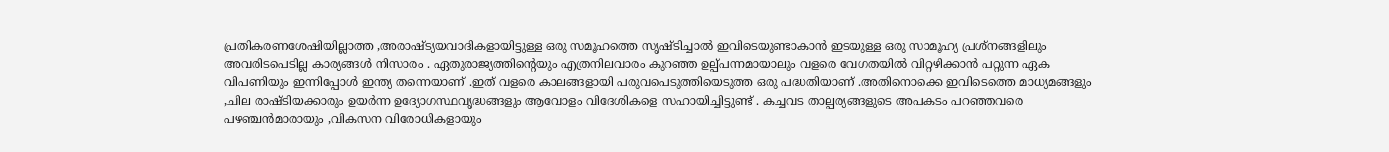പ്രതികരണശേഷിയില്ലാത്ത ,അരാഷ്ട്യയവാദികളായിട്ടുള്ള ഒരു സമൂഹത്തെ സൃഷ്ടിച്ചാല്‍ ഇവിടെയുണ്ടാകാന്‍ ഇടയുള്ള ഒരു സാമൂഹ്യ പ്രശ്നങ്ങളിലും അവരിടപെടില്ല കാര്യങ്ങള്‍ നിസാരം . ഏതുരാജ്യത്തിന്റെയും എത്രനിലവാരം കുറഞ്ഞ ഉല്പ്പന്നമായാലും വളരെ വേഗതയില്‍ വിറ്റഴിക്കാന്‍ പറ്റുന്ന ഏക വിപണിയും ഇന്നിപ്പോള്‍ ഇന്ത്യ തന്നെയാണ് .ഇത് വളരെ കാലങ്ങളായി പരുവപെടുത്തിയെടുത്ത ഒരു പദ്ധതിയാണ് .അതിനൊക്കെ ഇവിടെത്തെ മാധ്യമങ്ങളും ,ചില രാഷ്ടിയക്കാരും ഉയര്‍ന്ന ഉദ്യോഗസ്ഥവൃദ്ധങ്ങളും ആവോളം വിദേശികളെ സഹായിച്ചിട്ടുണ്ട് . കച്ചവട താല്പര്യങ്ങളുടെ അപകടം പറഞ്ഞവരെ പഴഞ്ചന്‍മാരായും ,വികസന വിരോധികളായും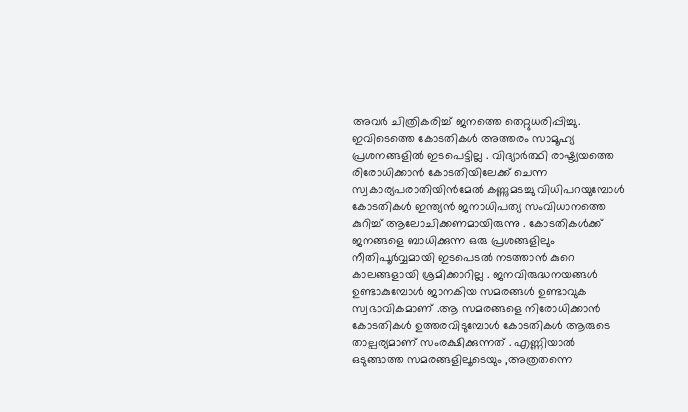അവര്‍ ചിത്രികരിച്ച് ജനത്തെ തെറ്റുധരിപ്പിച്ചു. ഇവിടെത്തെ കോടതികള്‍ അത്തരം സാമൂഹ്യ
പ്രശനങ്ങളില്‍ ഇടപെട്ടില്ല . വിദ്യാര്‍ത്ഥി രാഷ്ട്യയത്തെ രിരോധിക്കാന്‍ കോടതിയിലേക്ക് ചെന്ന സ്വകാര്യപരാതിയിന്‍മേല്‍ കണ്ണുമടച്ചു വിധിപറയുമ്പോള്‍ കോടതികള്‍ ഇന്ത്യന്‍ ജനാധിപത്യ സംവിധാനത്തെ കുറിച്ച് ആലോചിക്കണമായിരുന്നു . കോടതികള്‍ക്ക് ജനങ്ങളെ ബാധിക്കുന്ന ഒരു പ്രശങ്ങളിലും നീതിപൂര്‍വ്വമായി ഇടപെടല്‍ നടത്താന്‍ കുറെ കാലങ്ങളായി ശ്രമിക്കാറില്ല . ജനവിരുദ്ധനയങ്ങള്‍ ഉണ്ടാകുമ്പോള്‍ ജാനകിയ സമരങ്ങള്‍ ഉണ്ടാവുക സ്വഭാവികമാണ് .ആ സമരങ്ങളെ നിരോധിക്കാന്‍ കോടതികള്‍ ഉത്തരവിടുമ്പോള്‍ കോടതികള്‍ ആരുടെ താല്പര്യമാണ് സംരക്ഷിക്കുന്നത് . എണ്ണിയാല്‍ ഒടുങ്ങാത്ത സമരങ്ങളിലൂടെയും ,അത്രതന്നെ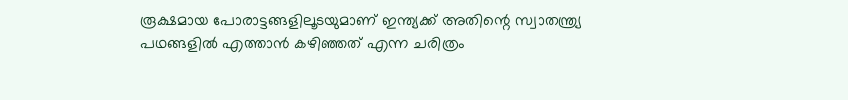രൂക്ഷമായ പോരാട്ടങ്ങളിലൂടയുമാണ് ഇന്ത്യക്ക് അതിന്റെ സ്വാതന്ത്ര്യ പഥങ്ങളില്‍ എത്താന്‍ കഴിഞ്ഞത് എന്ന ചരിത്രം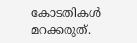കോടതികള്‍ മറക്കരുത്.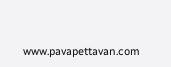www.pavapettavan.com